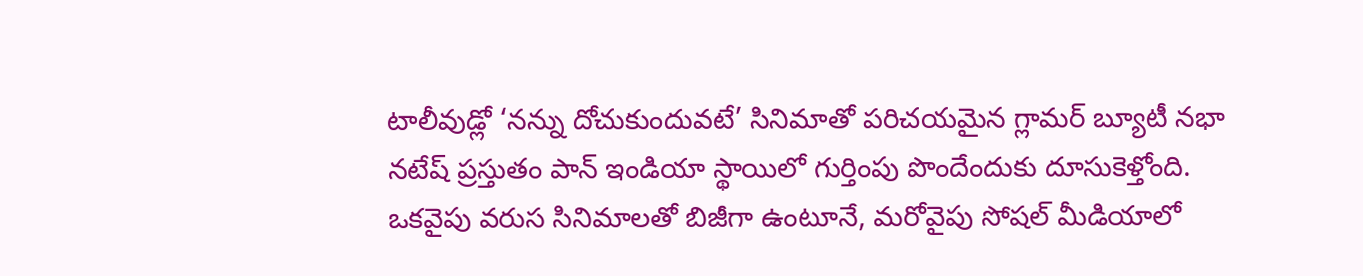టాలీవుడ్లో ‘నన్ను దోచుకుందువటే’ సినిమాతో పరిచయమైన గ్లామర్ బ్యూటీ నభా నటేష్ ప్రస్తుతం పాన్ ఇండియా స్థాయిలో గుర్తింపు పొందేందుకు దూసుకెళ్తోంది. ఒకవైపు వరుస సినిమాలతో బిజీగా ఉంటూనే, మరోవైపు సోషల్ మీడియాలో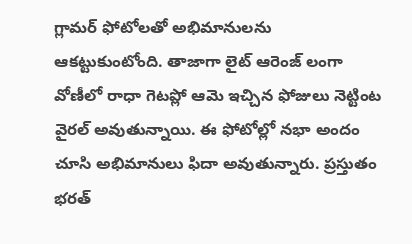గ్లామర్ ఫోటోలతో అభిమానులను ఆకట్టుకుంటోంది. తాజాగా లైట్ ఆరెంజ్ లంగా వోణీలో రాధా గెటప్లో ఆమె ఇచ్చిన ఫోజులు నెట్టింట వైరల్ అవుతున్నాయి. ఈ ఫోటోల్లో నభా అందం చూసి అభిమానులు ఫిదా అవుతున్నారు. ప్రస్తుతం భరత్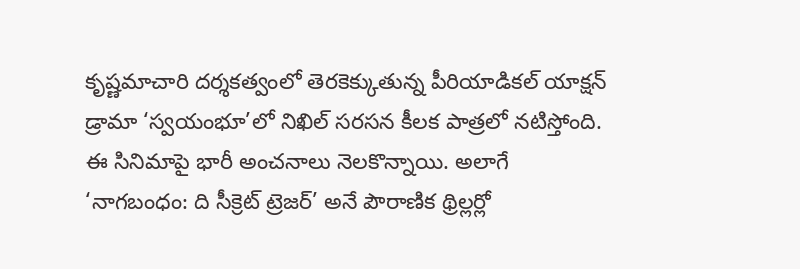కృష్ణమాచారి దర్శకత్వంలో తెరకెక్కుతున్న పీరియాడికల్ యాక్షన్ డ్రామా ‘స్వయంభూ’లో నిఖిల్ సరసన కీలక పాత్రలో నటిస్తోంది. ఈ సినిమాపై భారీ అంచనాలు నెలకొన్నాయి. అలాగే ‘నాగబంధం: ది సీక్రెట్ ట్రెజర్’ అనే పౌరాణిక థ్రిల్లర్లో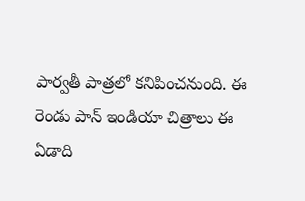పార్వతీ పాత్రలో కనిపించనుంది. ఈ రెండు పాన్ ఇండియా చిత్రాలు ఈ ఏడాది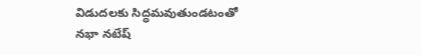విడుదలకు సిద్ధమవుతుండటంతో నభా నటేష్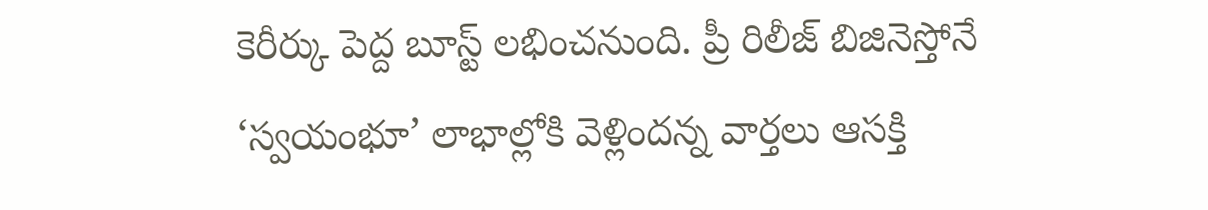కెరీర్కు పెద్ద బూస్ట్ లభించనుంది. ప్రీ రిలీజ్ బిజినెస్తోనే ‘స్వయంభూ’ లాభాల్లోకి వెళ్లిందన్న వార్తలు ఆసక్తి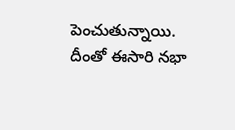పెంచుతున్నాయి. దీంతో ఈసారి నభా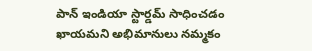పాన్ ఇండియా స్టార్డమ్ సాధించడం ఖాయమని అభిమానులు నమ్మకం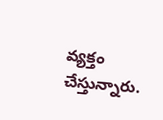వ్యక్తం చేస్తున్నారు.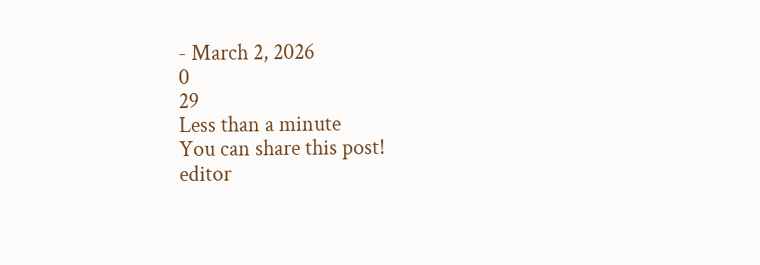- March 2, 2026
0
29
Less than a minute
You can share this post!
editor